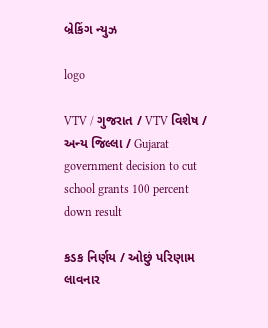બ્રેકિંગ ન્યુઝ

logo

VTV / ગુજરાત / VTV વિશેષ / અન્ય જિલ્લા / Gujarat government decision to cut school grants 100 percent down result

કડક નિર્ણય / ઓછું પરિણામ લાવનાર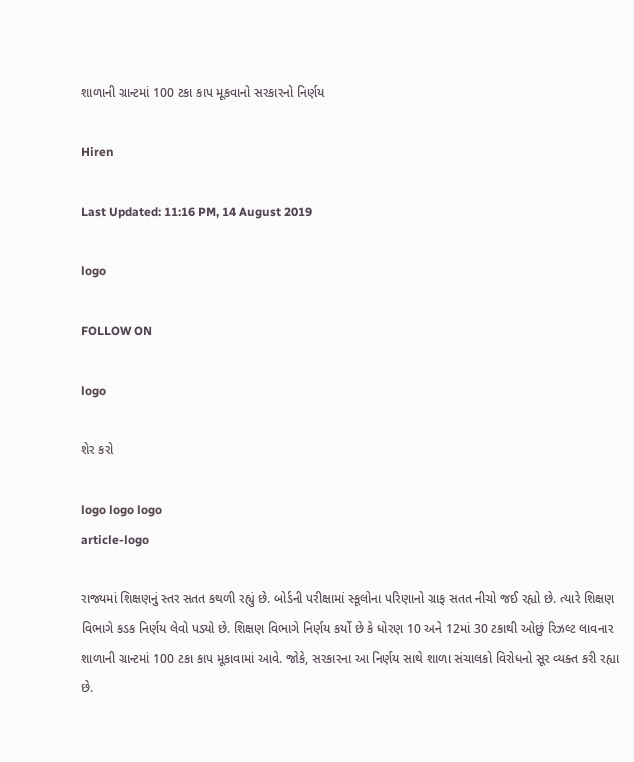શાળાની ગ્રાન્ટમાં 100 ટકા કાપ મૂકવાનો સરકારનો નિર્ણય

Hiren

Last Updated: 11:16 PM, 14 August 2019

logo

FOLLOW ON

logo

શેર કરો

logo logo logo
article-logo

રાજ્યમાં શિક્ષણનું સ્તર સતત કથળી રહ્યું છે. બોર્ડની પરીક્ષામાં સ્કૂલોના પરિણાનો ગ્રાફ સતત નીચો જઈ રહ્યો છે. ત્યારે શિક્ષણ વિભાગે કડક નિર્ણય લેવો પડ્યો છે. શિક્ષણ વિભાગે નિર્ણય કર્યો છે કે ધોરણ 10 અને 12માં 30 ટકાથી ઓછું રિઝલ્ટ લાવનાર શાળાની ગ્રાન્ટમાં 100 ટકા કાપ મૂકાવામાં આવે. જોકે, સરકારના આ નિર્ણય સાથે શાળા સંચાલકો વિરોધનો સૂર વ્યક્ત કરી રહ્યા છે.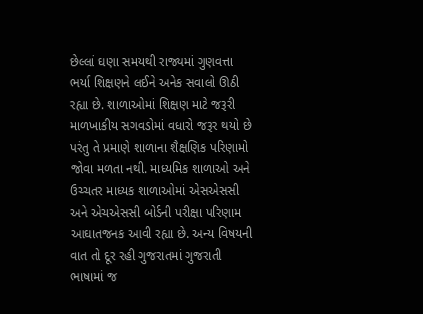છેલ્લાં ઘણા સમયથી રાજ્યમાં ગુણવત્તા ભર્યા શિક્ષણને લઈને અનેક સવાલો ઊઠી રહ્યા છે. શાળાઓમાં શિક્ષણ માટે જરૂરી માળખાકીય સગવડોમાં વધારો જરૂર થયો છે પરંતુ તે પ્રમાણે શાળાના શૈક્ષણિક પરિણામો જોવા મળતા નથી. માધ્યમિક શાળાઓ અને ઉચ્ચતર માધ્યક શાળાઓમાં એસએસસી અને એચએસસી બોર્ડની પરીક્ષા પરિણામ આઘાતજનક આવી રહ્યા છે. અન્ય વિષયની વાત તો દૂર રહી ગુજરાતમાં ગુજરાતી ભાષામાં જ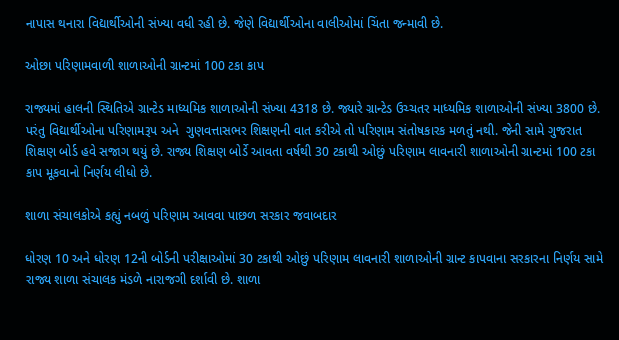નાપાસ થનારા વિદ્યાર્થીઓની સંખ્યા વધી રહી છે. જેણે વિદ્યાર્થીઓના વાલીઓમાં ચિંતા જન્માવી છે.

ઓછા પરિણામવાળી શાળાઓની ગ્રાન્ટમાં 100 ટકા કાપ

રાજ્યમાં હાલની સ્થિતિએ ગ્રાન્ટેડ માધ્યમિક શાળાઓની સંખ્યા 4318 છે. જ્યારે ગ્રાન્ટેડ ઉચ્ચતર માધ્યમિક શાળાઓની સંખ્યા 3800 છે. પરંતુ વિદ્યાર્થીઓના પરિણામરૂપ અને  ગુણવત્તાસભર શિક્ષણની વાત કરીએ તો પરિણામ સંતોષકારક મળતું નથી. જેની સામે ગુજરાત શિક્ષણ બોર્ડ હવે સજાગ થયું છે. રાજ્ય શિક્ષણ બોર્ડે આવતા વર્ષથી 30 ટકાથી ઓછું પરિણામ લાવનારી શાળાઓની ગ્રાન્ટમાં 100 ટકા કાપ મૂકવાનો નિર્ણય લીધો છે.

શાળા સંચાલકોએ કહ્યું નબળું પરિણામ આવવા પાછળ સરકાર જવાબદાર

ધોરણ 10 અને ધોરણ 12ની બોર્ડની પરીક્ષાઓમાં 30 ટકાથી ઓછું પરિણામ લાવનારી શાળાઓની ગ્રાન્ટ કાપવાના સરકારના નિર્ણય સામે રાજ્ય શાળા સંચાલક મંડળે નારાજગી દર્શાવી છે. શાળા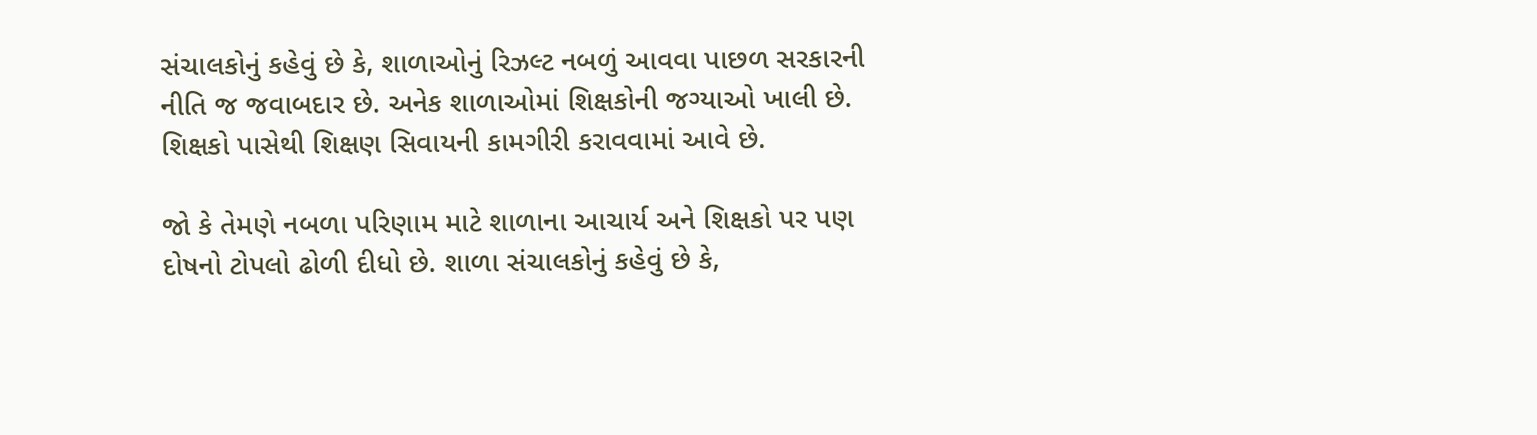સંચાલકોનું કહેવું છે કે, શાળાઓનું રિઝલ્ટ નબળું આવવા પાછળ સરકારની નીતિ જ જવાબદાર છે. અનેક શાળાઓમાં શિક્ષકોની જગ્યાઓ ખાલી છે. શિક્ષકો પાસેથી શિક્ષણ સિવાયની કામગીરી કરાવવામાં આવે છે.

જો કે તેમણે નબળા પરિણામ માટે શાળાના આચાર્ય અને શિક્ષકો પર પણ દોષનો ટોપલો ઢોળી દીધો છે. શાળા સંચાલકોનું કહેવું છે કે,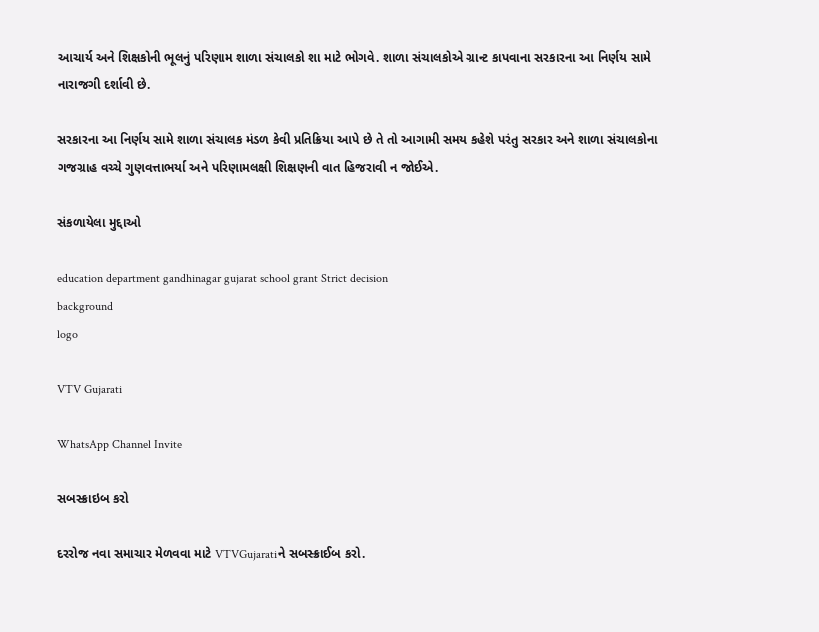આચાર્ય અને શિક્ષકોની ભૂલનું પરિણામ શાળા સંચાલકો શા માટે ભોગવે. શાળા સંચાલકોએ ગ્રાન્ટ કાપવાના સરકારના આ નિર્ણય સામે નારાજગી દર્શાવી છે.

સરકારના આ નિર્ણય સામે શાળા સંચાલક મંડળ કેવી પ્રતિક્રિયા આપે છે તે તો આગામી સમય કહેશે પરંતુ સરકાર અને શાળા સંચાલકોના ગજગ્રાહ વચ્ચે ગુણવત્તાભર્યા અને પરિણામલક્ષી શિક્ષણની વાત હિજરાવી ન જોઈએ.

સંકળાયેલા મુદ્દાઓ

education department gandhinagar gujarat school grant Strict decision
background
logo

VTV Gujarati

WhatsApp Channel Invite

સબસ્ક્રાઇબ કરો

દરરોજ નવા સમાચાર મેળવવા માટે VTVGujaratiને સબસ્ક્રાઈબ કરો.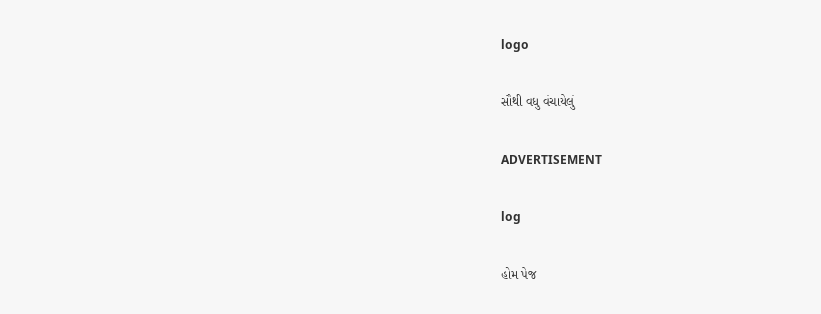logo

સૌથી વધુ વંચાયેલું

ADVERTISEMENT

log

હોમ પેજ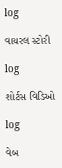log

વાયરલ સ્ટોરી

log

શોર્ટસ વિડિઓ

log

વેબ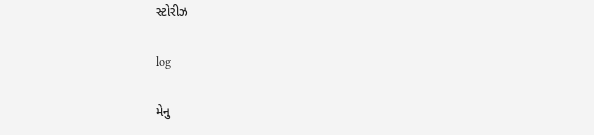સ્ટોરીઝ

log

મેનુ